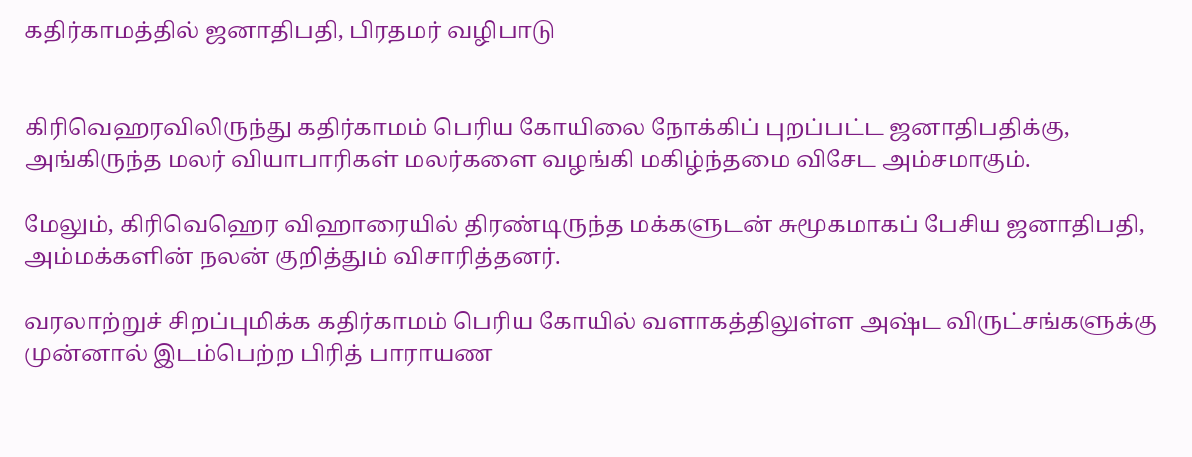கதிர்காமத்தில் ஜனாதிபதி, பிரதமர் வழிபாடு


கிரிவெஹரவிலிருந்து கதிர்காமம் பெரிய கோயிலை நோக்கிப் புறப்பட்ட ஜனாதிபதிக்கு, அங்கிருந்த மலர் வியாபாரிகள் மலர்களை வழங்கி மகிழ்ந்தமை விசேட அம்சமாகும்.

மேலும், கிரிவெஹெர விஹாரையில் திரண்டிருந்த மக்களுடன் சுமூகமாகப் பேசிய ஜனாதிபதி, அம்மக்களின் நலன் குறித்தும் விசாரித்தனர்.

வரலாற்றுச் சிறப்புமிக்க கதிர்காமம் பெரிய கோயில் வளாகத்திலுள்ள அஷ்ட விருட்சங்களுக்கு முன்னால் இடம்பெற்ற பிரித் பாராயண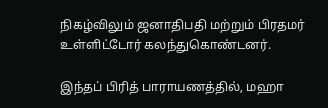நிகழ்விலும் ஜனாதிபதி மற்றும் பிரதமர் உள்ளிட்டோர் கலந்துகொண்டனர்.

இந்தப் பிரித் பாராயணத்தில், மஹா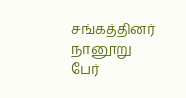சங்கத்தினர் நானூறு பேர்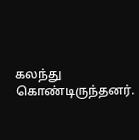கலந்து கொண்டிருந்தனர்.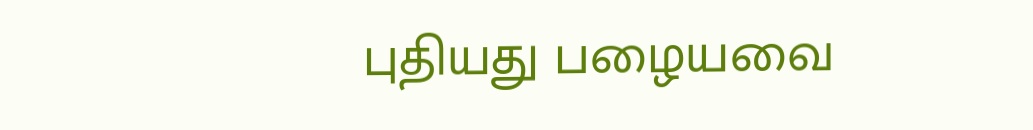புதியது பழையவை